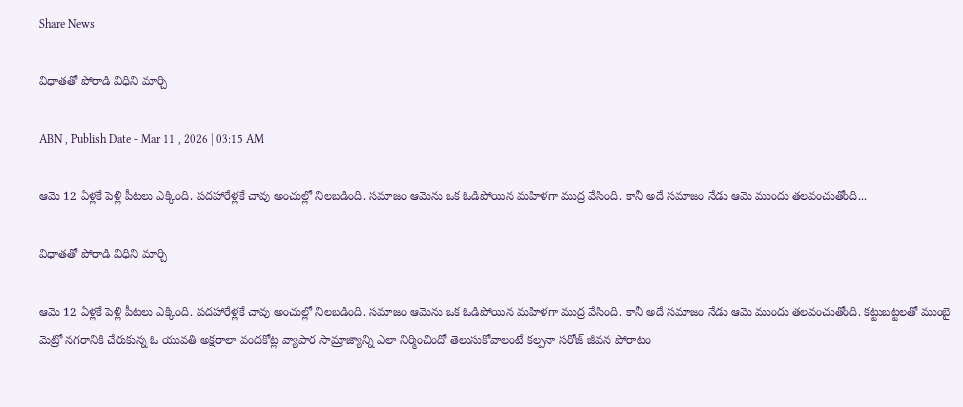Share News

విధాతతో పోరాడి విధిని మార్చి

ABN , Publish Date - Mar 11 , 2026 | 03:15 AM

ఆమె 12 ఏళ్లకే పెళ్లి పీటలు ఎక్కింది. పదహారేళ్లకే చావు అంచుల్లో నిలబడింది. సమాజం ఆమెను ఒక ఓడిపోయిన మహిళగా ముద్ర వేసింది. కానీ అదే సమాజం నేడు ఆమె ముందు తలవంచుతోంది...

విధాతతో పోరాడి విధిని మార్చి

ఆమె 12 ఏళ్లకే పెళ్లి పీటలు ఎక్కింది. పదహారేళ్లకే చావు అంచుల్లో నిలబడింది. సమాజం ఆమెను ఒక ఓడిపోయిన మహిళగా ముద్ర వేసింది. కానీ అదే సమాజం నేడు ఆమె ముందు తలవంచుతోంది. కట్టుబట్టలతో ముంబై మెట్రో నగరానికి చేరుకున్న ఓ యువతి అక్షరాలా వందకోట్ల వ్యాపార సామ్రాజ్యాన్ని ఎలా నిర్మించిందో తెలుసుకోవాలంటే కల్పనా సరోజ్‌ జీవన పోరాటం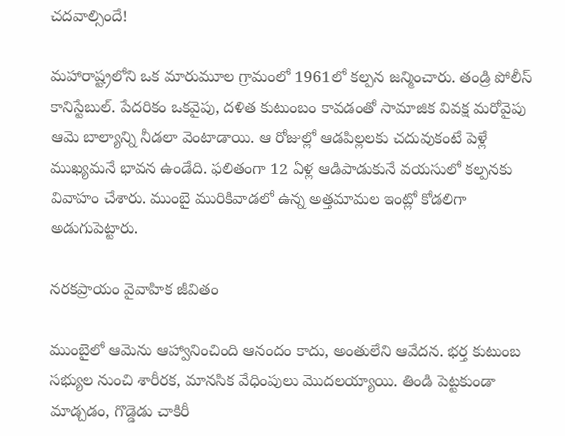చదవాల్సిందే!

మహారాష్ట్రలోని ఒక మారుమూల గ్రామంలో 1961లో కల్పన జన్మించారు. తండ్రి పోలీస్‌ కానిస్టేబుల్‌. పేదరికం ఒకవైపు, దళిత కుటుంబం కావడంతో సామాజిక వివక్ష మరోవైపు ఆమె బాల్యాన్ని నీడలా వెంటాడాయి. ఆ రోజుల్లో ఆడపిల్లలకు చదువుకంటే పెళ్లే ముఖ్యమనే భావన ఉండేది. ఫలితంగా 12 ఏళ్ల ఆడిపాడుకునే వయసులో కల్పనకు వివాహం చేశారు. ముంబై మురికివాడలో ఉన్న అత్తమామల ఇంట్లో కోడలిగా అడుగుపెట్టారు.

నరకప్రాయం వైవాహిక జీవితం

ముంబైలో ఆమెను ఆహ్వానించింది ఆనందం కాదు, అంతులేని ఆవేదన. భర్త కుటుంబ సభ్యుల నుంచి శారీరక, మానసిక వేధింపులు మొదలయ్యాయి. తిండి పెట్టకుండా మాడ్చడం, గొడ్డెడు చాకిరీ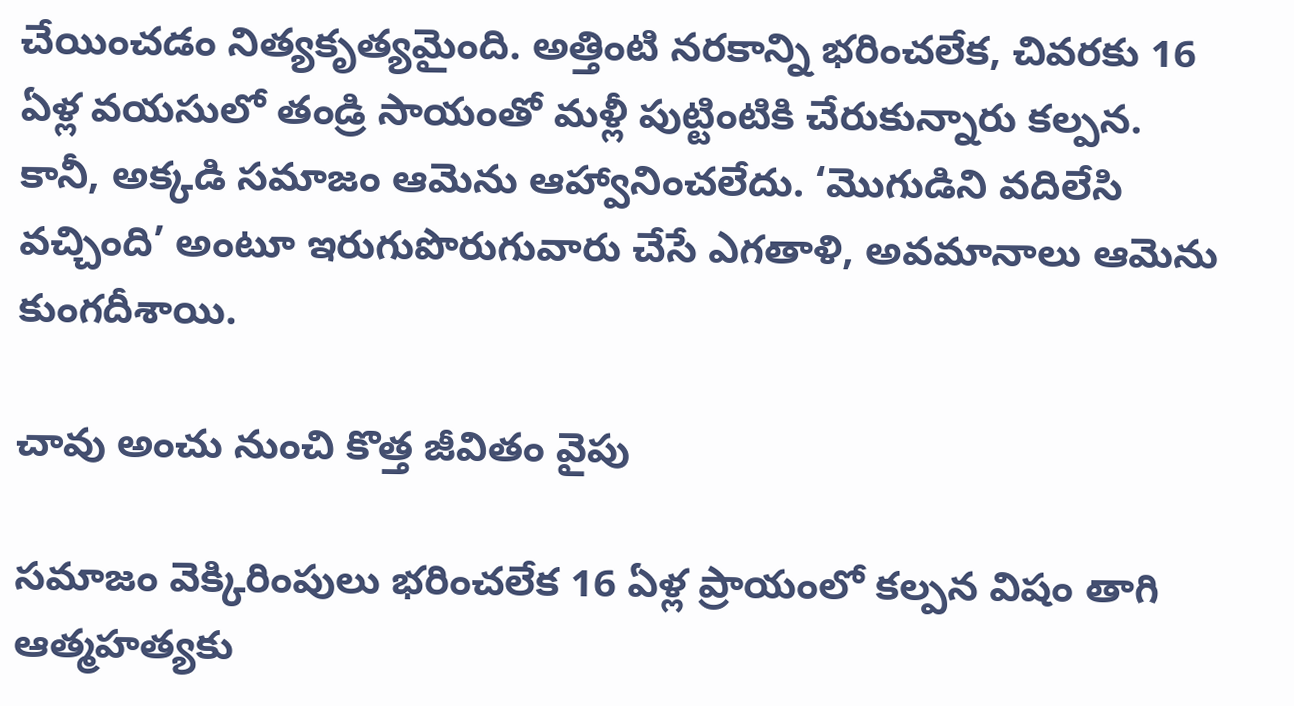చేయించడం నిత్యకృత్యమైంది. అత్తింటి నరకాన్ని భరించలేక, చివరకు 16 ఏళ్ల వయసులో తండ్రి సాయంతో మళ్లీ పుట్టింటికి చేరుకున్నారు కల్పన. కానీ, అక్కడి సమాజం ఆమెను ఆహ్వానించలేదు. ‘మొగుడిని వదిలేసి వచ్చింది’ అంటూ ఇరుగుపొరుగువారు చేసే ఎగతాళి, అవమానాలు ఆమెను కుంగదీశాయి.

చావు అంచు నుంచి కొత్త జీవితం వైపు

సమాజం వెక్కిరింపులు భరించలేక 16 ఏళ్ల ప్రాయంలో కల్పన విషం తాగి ఆత్మహత్యకు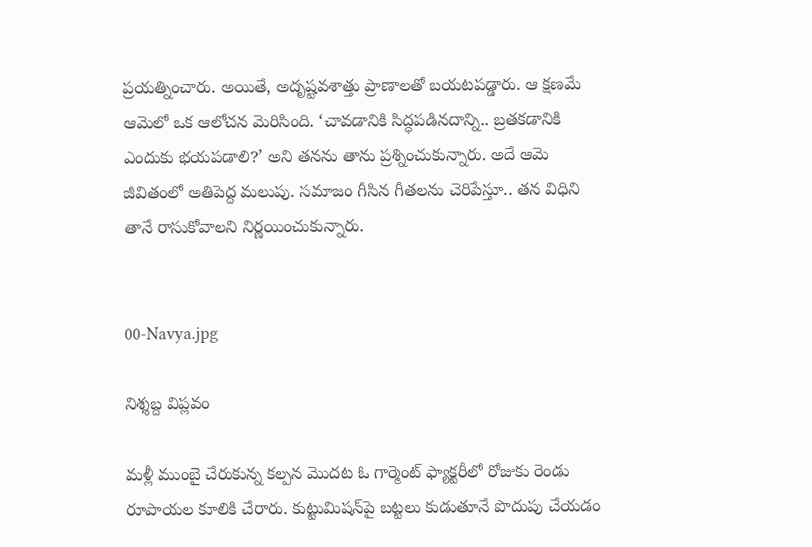ప్రయత్నించారు. అయితే, అదృష్టవశాత్తు ప్రాణాలతో బయటపడ్డారు. ఆ క్షణమే ఆమెలో ఒక ఆలోచన మెరిసింది. ‘చావడానికి సిద్ధపడినదాన్ని.. బ్రతకడానికి ఎందుకు భయపడాలి?’ అని తనను తాను ప్రశ్నించుకున్నారు. అదే ఆమె జీవితంలో అతిపెద్ద మలుపు. సమాజం గీసిన గీతలను చెరిపేస్తూ.. తన విధిని తానే రాసుకోవాలని నిర్ణయించుకున్నారు.


00-Navya.jpg

నిశ్శబ్ద విప్లవం

మళ్లీ ముంబై చేరుకున్న కల్పన మొదట ఓ గార్మెంట్‌ ఫ్యాక్టరీలో రోజుకు రెండు రూపాయల కూలికి చేరారు. కుట్టుమిషన్‌పై బట్టలు కుడుతూనే పొదుపు చేయడం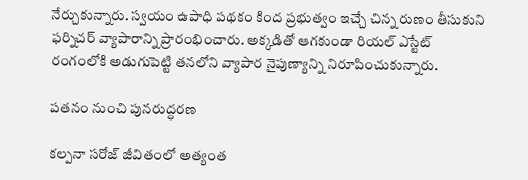నేర్చుకున్నారు. స్వయం ఉపాధి పథకం కింద ప్రభుత్వం ఇచ్చే చిన్న రుణం తీసుకుని ఫర్నిచర్‌ వ్యాపారాన్ని ప్రారంభించారు. అక్కడితో ఆగకుండా రియల్‌ ఎస్టేట్‌ రంగంలోకి అడుగుపెట్టి తనలోని వ్యాపార నైపుణ్యాన్ని నిరూపించుకున్నారు.

పతనం నుంచి పునరుద్ధరణ

కల్పనా సరోజ్‌ జీవితంలో అత్యంత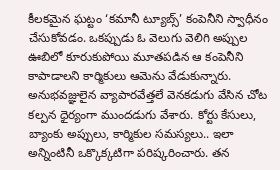కీలకమైన ఘట్టం ‘కమానీ ట్యూబ్స్‌’ కంపెనీని స్వాధీనం చేసుకోవడం. ఒకప్పుడు ఓ వెలుగు వెలిగి అప్పుల ఊబిలో కూరుకుపోయి మూతపడిన ఆ కంపెనీని కాపాడాలని కార్మికులు ఆమెను వేడుకున్నారు. అనుభవజ్ఞులైన వ్యాపారవేత్తలే వెనకడుగు వేసిన చోట కల్పన ధైర్యంగా ముందడుగు వేశారు. కోర్టు కేసులు, బ్యాంకు అప్పులు, కార్మికుల సమస్యలు.. ఇలా అన్నింటినీ ఒక్కొక్కటిగా పరిష్కరించారు. తన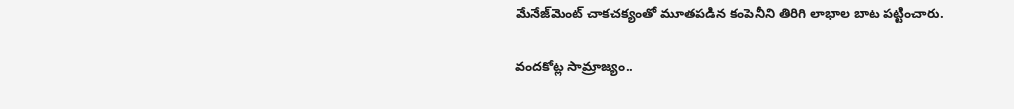మేనేజ్‌మెంట్‌ చాకచక్యంతో మూతపడిన కంపెనీని తిరిగి లాభాల బాట పట్టించారు.

వందకోట్ల సామ్రాజ్యం..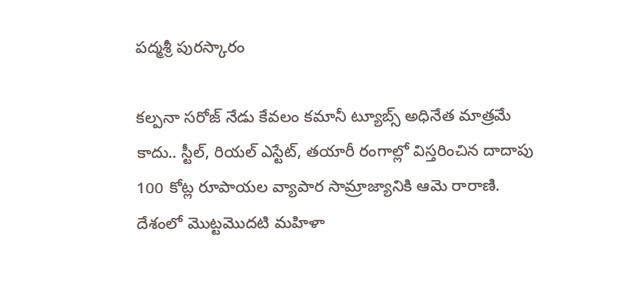పద్మశ్రీ పురస్కారం

కల్పనా సరోజ్‌ నేడు కేవలం కమానీ ట్యూబ్స్‌ అధినేత మాత్రమే కాదు.. స్టీల్‌, రియల్‌ ఎస్టేట్‌, తయారీ రంగాల్లో విస్తరించిన దాదాపు 100 కోట్ల రూపాయల వ్యాపార సామ్రాజ్యానికి ఆమె రారాణి. దేశంలో మొట్టమొదటి మహిళా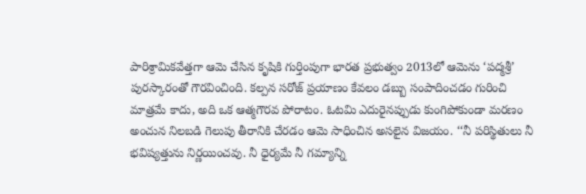పారిశ్రామికవేత్తగా ఆమె చేసిన కృషికి గుర్తింపుగా భారత ప్రభుత్వం 2013లో ఆమెను ‘పద్మశ్రీ’ పురస్కారంతో గౌరవించింది. కల్పన సరోజ్‌ ప్రయాణం కేవలం డబ్బు సంపాదించడం గురించి మాత్రమే కాదు, అది ఒక ఆత్మగౌరవ పోరాటం. ఓటమి ఎదురైనప్పుడు కుంగిపోకుండా మరణం అంచున నిలబడి గెలుపు తీరానికి చేరడం ఆమె సాధించిన అసలైన విజయం. ‘‘నీ పరిస్థితులు నీ భవిష్యత్తును నిర్ణయించవు. నీ ధైర్యమే నీ గమ్యాన్ని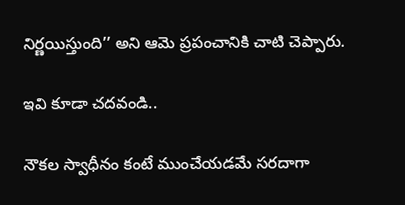నిర్ణయిస్తుంది’’ అని ఆమె ప్రపంచానికి చాటి చెప్పారు.

ఇవి కూడా చదవండి..

నౌకల స్వాధీనం కంటే ముంచేయడమే సరదాగా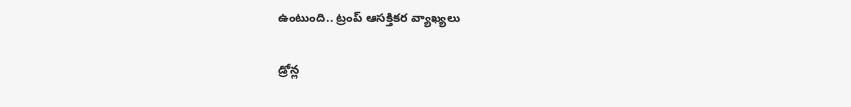ఉంటుంది.. ట్రంప్ ఆసక్తికర వ్యాఖ్యలు

డ్రోన్ల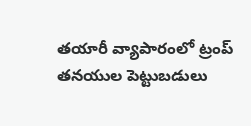తయారీ వ్యాపారంలో ట్రంప్ తనయుల పెట్టుబడులు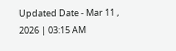Updated Date - Mar 11 , 2026 | 03:15 AM